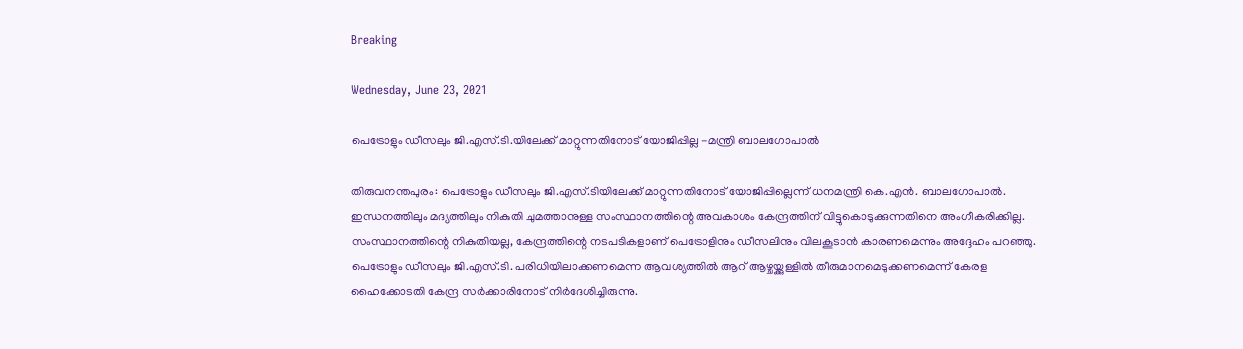Breaking

Wednesday, June 23, 2021

പെട്രോളും ഡീസലും ജി.എസ്.ടി.യിലേക്ക് മാറ്റുന്നതിനോട് യോജിപ്പില്ല -മന്ത്രി ബാലഗോപാൽ

തിരുവനന്തപുരം: പെട്രോളും ഡീസലും ജി.എസ്.ടിയിലേക്ക്‌ മാറ്റുന്നതിനോട് യോജിപ്പില്ലെന്ന് ധനമന്ത്രി കെ.എൻ. ബാലഗോപാൽ. ഇന്ധനത്തിലും മദ്യത്തിലും നികുതി ചുമത്താനുള്ള സംസ്ഥാനത്തിന്റെ അവകാശം കേന്ദ്രത്തിന് വിട്ടുകൊടുക്കുന്നതിനെ അംഗീകരിക്കില്ല. സംസ്ഥാനത്തിന്റെ നികുതിയല്ല, കേന്ദ്രത്തിന്റെ നടപടികളാണ് പെട്രോളിനും ഡീസലിനും വിലകൂടാൻ കാരണമെന്നും അദ്ദേഹം പറഞ്ഞു. പെട്രോളും ഡീസലും ജി.എസ്.ടി. പരിധിയിലാക്കണമെന്ന ആവശ്യത്തിൽ ആറ് ആഴ്ചയ്ക്കുള്ളിൽ തീരുമാനമെടുക്കണമെന്ന് കേരള ഹൈക്കോടതി കേന്ദ്ര സർക്കാരിനോട് നിർദേശിച്ചിരുന്നു.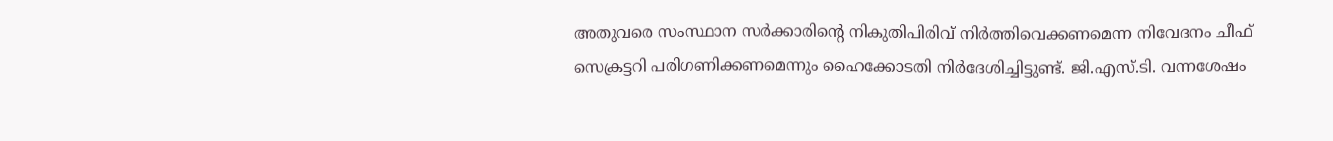അതുവരെ സംസ്ഥാന സർക്കാരിന്റെ നികുതിപിരിവ് നിർത്തിവെക്കണമെന്ന നിവേദനം ചീഫ് സെക്രട്ടറി പരിഗണിക്കണമെന്നും ഹൈക്കോടതി നിർദേശിച്ചിട്ടുണ്ട്. ജി.എസ്.ടി. വന്നശേഷം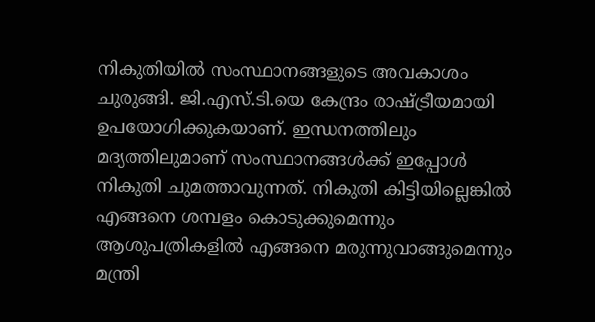നികുതിയിൽ സംസ്ഥാനങ്ങളുടെ അവകാശം ചുരുങ്ങി. ജി.എസ്.ടി.യെ കേന്ദ്രം രാഷ്ട്രീയമായി ഉപയോഗിക്കുകയാണ്. ഇന്ധനത്തിലും മദ്യത്തിലുമാണ് സംസ്ഥാനങ്ങൾക്ക് ഇപ്പോൾ നികുതി ചുമത്താവുന്നത്. നികുതി കിട്ടിയില്ലെങ്കിൽ എങ്ങനെ ശമ്പളം കൊടുക്കുമെന്നും ആശുപത്രികളിൽ എങ്ങനെ മരുന്നുവാങ്ങുമെന്നും മന്ത്രി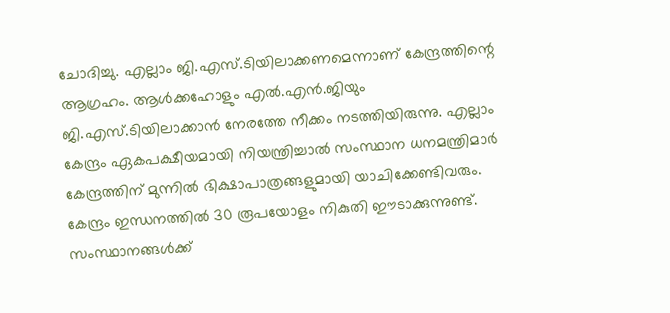ചോദിച്ചു. എല്ലാം ജി.എസ്.ടിയിലാക്കണമെന്നാണ് കേന്ദ്രത്തിന്റെ ആഗ്രഹം. ആൾക്കഹോളും എൽ.എൻ.ജിയും ജി.എസ്.ടിയിലാക്കാൻ നേരത്തേ നീക്കം നടത്തിയിരുന്നു. എല്ലാം കേന്ദ്രം ഏകപക്ഷീയമായി നിയന്ത്രിച്ചാൽ സംസ്ഥാന ധനമന്ത്രിമാർ കേന്ദ്രത്തിന് മുന്നിൽ ഭിക്ഷാപാത്രങ്ങളുമായി യാചിക്കേണ്ടിവരും. കേന്ദ്രം ഇന്ധനത്തിൽ 30 രൂപയോളം നികുതി ഈടാക്കുന്നുണ്ട്. സംസ്ഥാനങ്ങൾക്ക്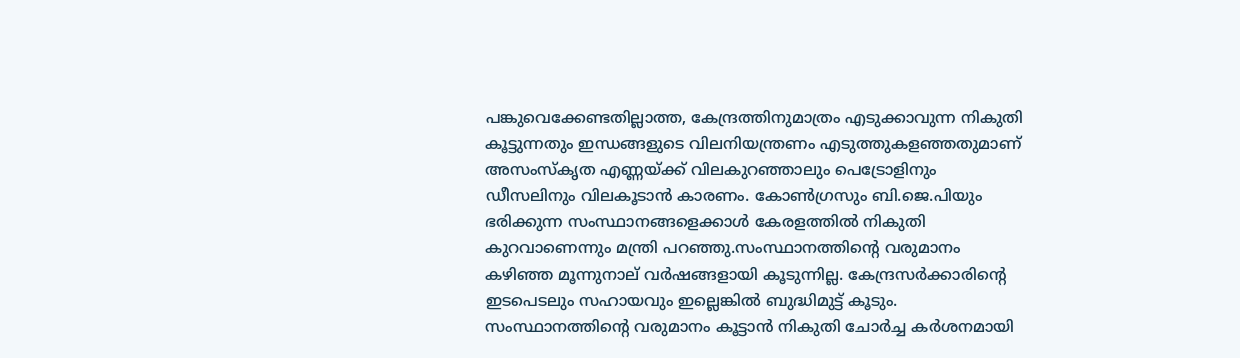പങ്കുവെക്കേണ്ടതില്ലാത്ത, കേന്ദ്രത്തിനുമാത്രം എടുക്കാവുന്ന നികുതി കൂട്ടുന്നതും ഇന്ധങ്ങളുടെ വിലനിയന്ത്രണം എടുത്തുകളഞ്ഞതുമാണ് അസംസ്കൃത എണ്ണയ്ക്ക് വിലകുറഞ്ഞാലും പെട്രോളിനും ഡീസലിനും വിലകൂടാൻ കാരണം. കോൺഗ്രസും ബി.ജെ.പിയും ഭരിക്കുന്ന സംസ്ഥാനങ്ങളെക്കാൾ കേരളത്തിൽ നികുതി കുറവാണെന്നും മന്ത്രി പറഞ്ഞു.സംസ്ഥാനത്തിന്റെ വരുമാനം കഴിഞ്ഞ മൂന്നുനാല് വർഷങ്ങളായി കൂടുന്നില്ല. കേന്ദ്രസർക്കാരിന്റെ ഇടപെടലും സഹായവും ഇല്ലെങ്കിൽ ബുദ്ധിമുട്ട് കൂടും. സംസ്ഥാനത്തിന്റെ വരുമാനം കൂട്ടാൻ നികുതി ചോർച്ച കർശനമായി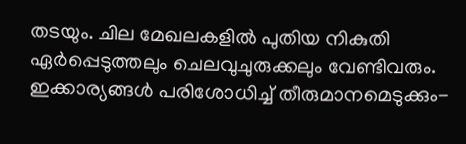തടയും. ചില മേഖലകളിൽ പുതിയ നികുതി ഏർപ്പെടുത്തലും ചെലവുചുരുക്കലും വേണ്ടിവരും. ഇക്കാര്യങ്ങൾ പരിശോധിച്ച് തീരുമാനമെടുക്കും-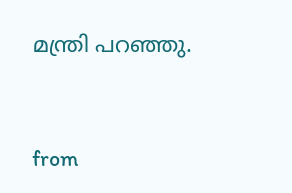മന്ത്രി പറഞ്ഞു.


from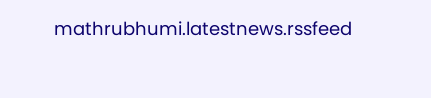mathrubhumi.latestnews.rssfeed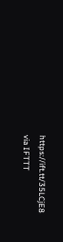https://ift.tt/35LCjE8
via IFTTT